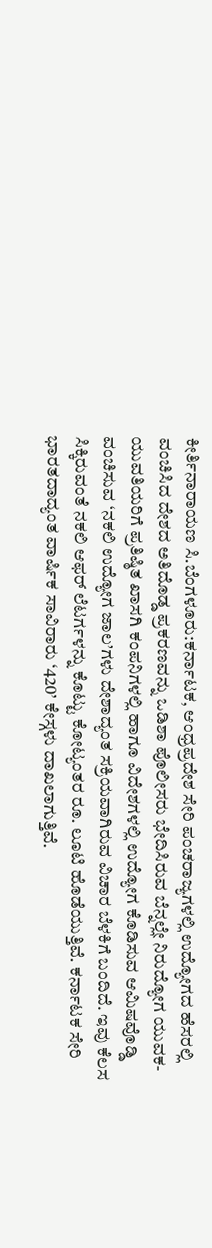ಕೀರ್ತಿನಾರಾಯಣ ಸಿ.ಬೆಂಗಳೂರು:ಕರ್ನಾಟಕ, ಆಂಧ್ರಪ್ರದೇಶ ಸೇರಿ ಪಂಚರಾಜ್ಯಗಳಲ್ಲಿ ಉದ್ಯೋಗದ ಹೆಸರಲ್ಲಿ ವಂಚಿಸಿದ ದೇಶದ ಅತಿದೊಡ್ಡ ಪ್ರಕರಣವನ್ನು ಒಡಿಶಾ ಪೊಲೀಸರು ಭೇದಿಸಿರುವ ಬೆನ್ನಲ್ಲೇ ನಿರುದ್ಯೋಗ ಯುವಕ-ಯುವತಿಯರಿಗೆ ಪ್ರತಿಷ್ಠಿತ ಖಾಸಗಿ ಕಂಪನಿಗಳಲ್ಲಿ ಹಾಗೂ ವಿದೇಶಗಳಲ್ಲಿ ಉದ್ಯೋಗ ಕೊಡಿಸುವ ಆಮಿಷವೊಡ್ಡಿ ವಂಚಿಸುವ ‘ನಕಲಿ ಉದ್ಯೋಗ ಜಾಲ’ಗಳು ದೇಶಾದ್ಯಂತ ಸಕ್ರಿಯವಾಗಿರುವ ವಿಚಾರ ಬೆಳಕಿಗೆ ಬಂದಿದೆ. ಇವು ಕೆಲಸ ಸಿಕ್ಕಿರುವಂತೆ ನಕಲಿ ಆಫರ್ ಲೆಟರ್ಗಳನ್ನು ಕೊಟ್ಟು ಕೋಟ್ಯಂತರ ರೂ. ಲೂಟಿ ಹೊಡೆಯುತ್ತಿವೆ. ಕರ್ನಾಟಕ ಸೇರಿ ಭಾರತದಾದ್ಯಂತ ವಾರ್ಷಿಕ ಸಾವಿರಾರು ‘420’ ಕೇಸ್ಗಳು ದಾಖಲಾಗುತ್ತಿವೆ.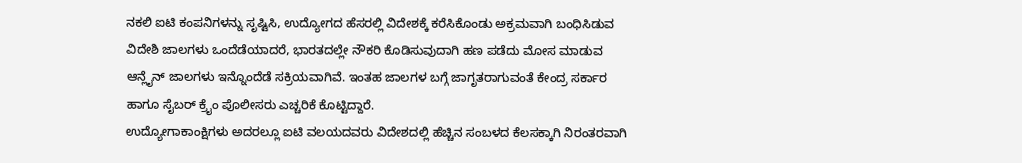ನಕಲಿ ಐಟಿ ಕಂಪನಿಗಳನ್ನು ಸೃಷ್ಟಿಸಿ, ಉದ್ಯೋಗದ ಹೆಸರಲ್ಲಿ ವಿದೇಶಕ್ಕೆ ಕರೆಸಿಕೊಂಡು ಅಕ್ರಮವಾಗಿ ಬಂಧಿಸಿಡುವ ವಿದೇಶಿ ಜಾಲಗಳು ಒಂದೆಡೆಯಾದರೆ, ಭಾರತದಲ್ಲೇ ನೌಕರಿ ಕೊಡಿಸುವುದಾಗಿ ಹಣ ಪಡೆದು ಮೋಸ ಮಾಡುವ ಆನ್ಲೈನ್ ಜಾಲಗಳು ಇನ್ನೊಂದೆಡೆ ಸಕ್ರಿಯವಾಗಿವೆ. ಇಂತಹ ಜಾಲಗಳ ಬಗ್ಗೆ ಜಾಗೃತರಾಗುವಂತೆ ಕೇಂದ್ರ ಸರ್ಕಾರ ಹಾಗೂ ಸೈಬರ್ ಕ್ರೖೆಂ ಪೊಲೀಸರು ಎಚ್ಚರಿಕೆ ಕೊಟ್ಟಿದ್ದಾರೆ.
ಉದ್ಯೋಗಾಕಾಂಕ್ಷಿಗಳು ಅದರಲ್ಲೂ ಐಟಿ ವಲಯದವರು ವಿದೇಶದಲ್ಲಿ ಹೆಚ್ಚಿನ ಸಂಬಳದ ಕೆಲಸಕ್ಕಾಗಿ ನಿರಂತರವಾಗಿ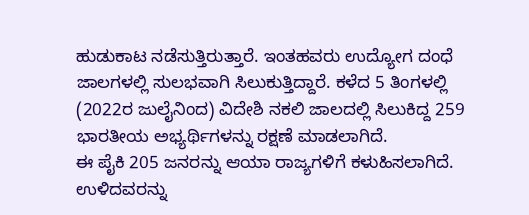ಹುಡುಕಾಟ ನಡೆಸುತ್ತಿರುತ್ತಾರೆ. ಇಂತಹವರು ಉದ್ಯೋಗ ದಂಧೆ ಜಾಲಗಳಲ್ಲಿ ಸುಲಭವಾಗಿ ಸಿಲುಕುತ್ತಿದ್ದಾರೆ. ಕಳೆದ 5 ತಿಂಗಳಲ್ಲಿ (2022ರ ಜುಲೈನಿಂದ) ವಿದೇಶಿ ನಕಲಿ ಜಾಲದಲ್ಲಿ ಸಿಲುಕಿದ್ದ 259 ಭಾರತೀಯ ಅಭ್ಯರ್ಥಿಗಳನ್ನು ರಕ್ಷಣೆ ಮಾಡಲಾಗಿದೆ.
ಈ ಪೈಕಿ 205 ಜನರನ್ನು ಆಯಾ ರಾಜ್ಯಗಳಿಗೆ ಕಳುಹಿಸಲಾಗಿದೆ. ಉಳಿದವರನ್ನು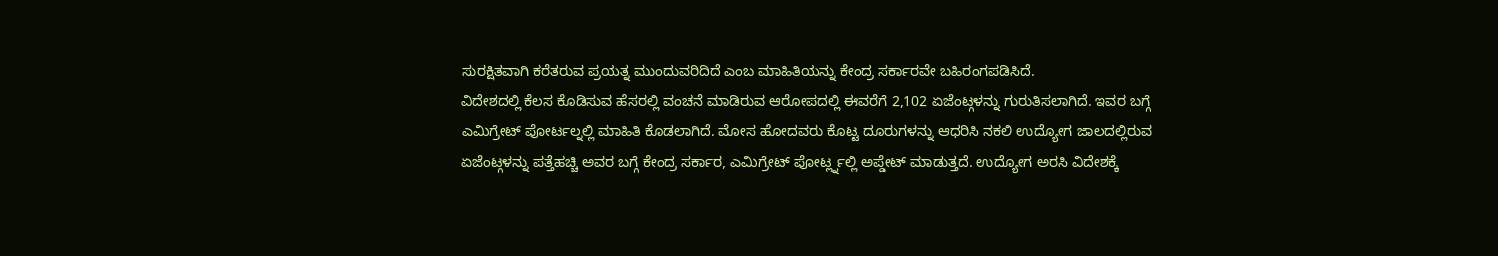ಸುರಕ್ಷಿತವಾಗಿ ಕರೆತರುವ ಪ್ರಯತ್ನ ಮುಂದುವರಿದಿದೆ ಎಂಬ ಮಾಹಿತಿಯನ್ನು ಕೇಂದ್ರ ಸರ್ಕಾರವೇ ಬಹಿರಂಗಪಡಿಸಿದೆ.
ವಿದೇಶದಲ್ಲಿ ಕೆಲಸ ಕೊಡಿಸುವ ಹೆಸರಲ್ಲಿ ವಂಚನೆ ಮಾಡಿರುವ ಆರೋಪದಲ್ಲಿ ಈವರೆಗೆ 2,102 ಏಜೆಂಟ್ಗಳನ್ನು ಗುರುತಿಸಲಾಗಿದೆ. ಇವರ ಬಗ್ಗೆ ಎಮಿಗ್ರೇಟ್ ಪೋರ್ಟಲ್ನಲ್ಲಿ ಮಾಹಿತಿ ಕೊಡಲಾಗಿದೆ. ಮೋಸ ಹೋದವರು ಕೊಟ್ಟ ದೂರುಗಳನ್ನು ಆಧರಿಸಿ ನಕಲಿ ಉದ್ಯೋಗ ಜಾಲದಲ್ಲಿರುವ ಏಜೆಂಟ್ಗಳನ್ನು ಪತ್ತೆಹಚ್ಚಿ ಅವರ ಬಗ್ಗೆ ಕೇಂದ್ರ ಸರ್ಕಾರ, ಎಮಿಗ್ರೇಟ್ ಪೋರ್ಟ್ಲ್ನಲ್ಲಿ ಅಪ್ಡೇಟ್ ಮಾಡುತ್ತದೆ. ಉದ್ಯೋಗ ಅರಸಿ ವಿದೇಶಕ್ಕೆ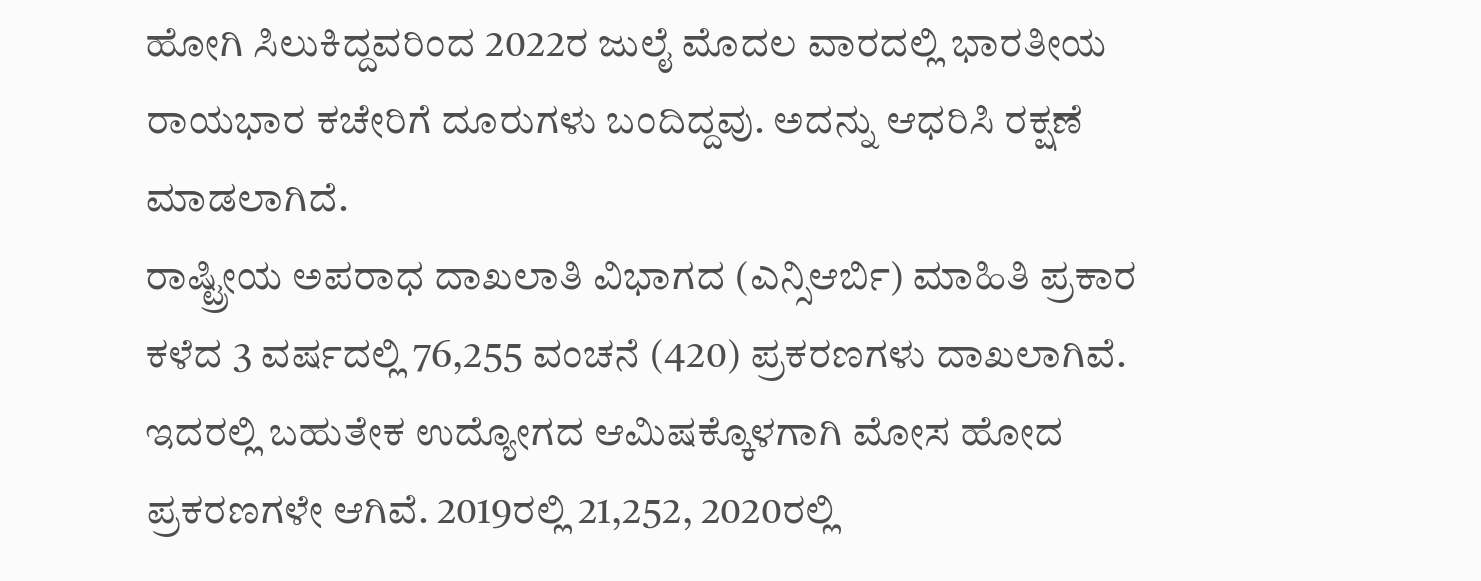ಹೋಗಿ ಸಿಲುಕಿದ್ದವರಿಂದ 2022ರ ಜುಲೈ ಮೊದಲ ವಾರದಲ್ಲಿ ಭಾರತೀಯ ರಾಯಭಾರ ಕಚೇರಿಗೆ ದೂರುಗಳು ಬಂದಿದ್ದವು. ಅದನ್ನು ಆಧರಿಸಿ ರಕ್ಷಣೆ ಮಾಡಲಾಗಿದೆ.
ರಾಷ್ಟ್ರೀಯ ಅಪರಾಧ ದಾಖಲಾತಿ ವಿಭಾಗದ (ಎನ್ಸಿಆರ್ಬಿ) ಮಾಹಿತಿ ಪ್ರಕಾರ ಕಳೆದ 3 ವರ್ಷದಲ್ಲಿ 76,255 ವಂಚನೆ (420) ಪ್ರಕರಣಗಳು ದಾಖಲಾಗಿವೆ. ಇದರಲ್ಲಿ ಬಹುತೇಕ ಉದ್ಯೋಗದ ಆಮಿಷಕ್ಕೊಳಗಾಗಿ ಮೋಸ ಹೋದ ಪ್ರಕರಣಗಳೇ ಆಗಿವೆ. 2019ರಲ್ಲಿ 21,252, 2020ರಲ್ಲಿ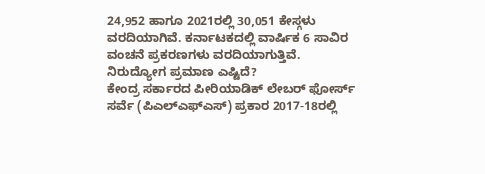24,952 ಹಾಗೂ 2021ರಲ್ಲಿ 30,051 ಕೇಸ್ಗಳು ವರದಿಯಾಗಿವೆ. ಕರ್ನಾಟಕದಲ್ಲಿ ವಾರ್ಷಿಕ 6 ಸಾವಿರ ವಂಚನೆ ಪ್ರಕರಣಗಳು ವರದಿಯಾಗುತ್ತಿವೆ.
ನಿರುದ್ಯೋಗ ಪ್ರಮಾಣ ಎಷ್ಟಿದೆ?
ಕೇಂದ್ರ ಸರ್ಕಾರದ ಪೀರಿಯಾಡಿಕ್ ಲೇಬರ್ ಫೋರ್ಸ್ ಸರ್ವೆ (ಪಿಎಲ್ಎಫ್ಎಸ್) ಪ್ರಕಾರ 2017-18ರಲ್ಲಿ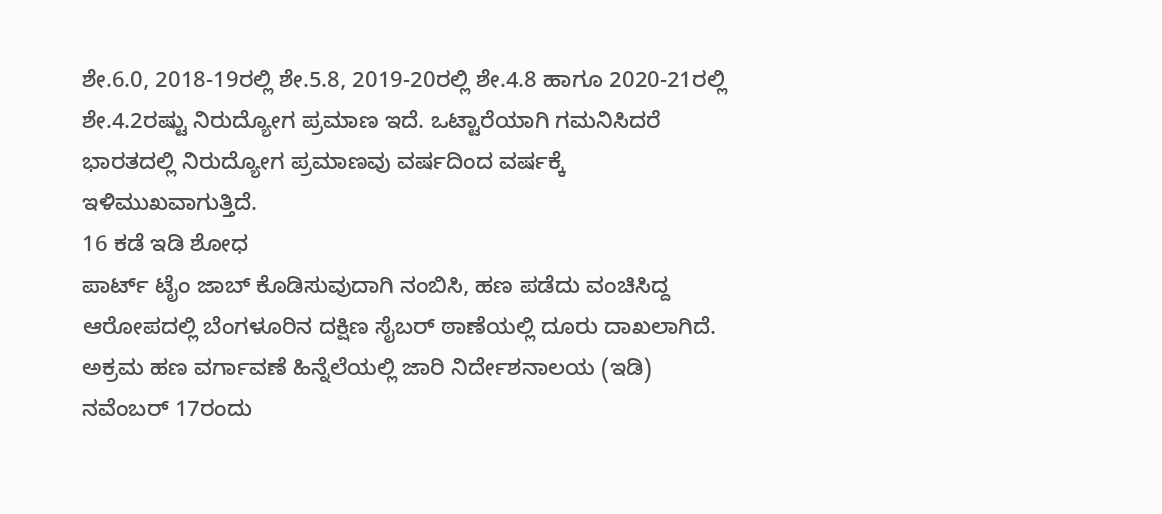ಶೇ.6.0, 2018-19ರಲ್ಲಿ ಶೇ.5.8, 2019-20ರಲ್ಲಿ ಶೇ.4.8 ಹಾಗೂ 2020-21ರಲ್ಲಿ ಶೇ.4.2ರಷ್ಟು ನಿರುದ್ಯೋಗ ಪ್ರಮಾಣ ಇದೆ. ಒಟ್ಟಾರೆಯಾಗಿ ಗಮನಿಸಿದರೆ ಭಾರತದಲ್ಲಿ ನಿರುದ್ಯೋಗ ಪ್ರಮಾಣವು ವರ್ಷದಿಂದ ವರ್ಷಕ್ಕೆ ಇಳಿಮುಖವಾಗುತ್ತಿದೆ.
16 ಕಡೆ ಇಡಿ ಶೋಧ
ಪಾರ್ಟ್ ಟೈಂ ಜಾಬ್ ಕೊಡಿಸುವುದಾಗಿ ನಂಬಿಸಿ, ಹಣ ಪಡೆದು ವಂಚಿಸಿದ್ದ ಆರೋಪದಲ್ಲಿ ಬೆಂಗಳೂರಿನ ದಕ್ಷಿಣ ಸೈಬರ್ ಠಾಣೆಯಲ್ಲಿ ದೂರು ದಾಖಲಾಗಿದೆ. ಅಕ್ರಮ ಹಣ ವರ್ಗಾವಣೆ ಹಿನ್ನೆಲೆಯಲ್ಲಿ ಜಾರಿ ನಿರ್ದೇಶನಾಲಯ (ಇಡಿ) ನವೆಂಬರ್ 17ರಂದು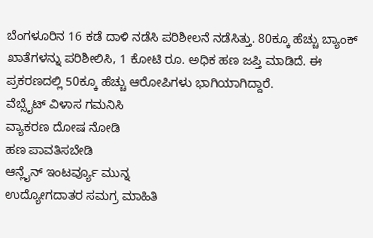ಬೆಂಗಳೂರಿನ 16 ಕಡೆ ದಾಳಿ ನಡೆಸಿ ಪರಿಶೀಲನೆ ನಡೆಸಿತ್ತು. 80ಕ್ಕೂ ಹೆಚ್ಚು ಬ್ಯಾಂಕ್ ಖಾತೆಗಳನ್ನು ಪರಿಶೀಲಿಸಿ, 1 ಕೋಟಿ ರೂ. ಅಧಿಕ ಹಣ ಜಪ್ತಿ ಮಾಡಿದೆ. ಈ ಪ್ರಕರಣದಲ್ಲಿ 50ಕ್ಕೂ ಹೆಚ್ಚು ಆರೋಪಿಗಳು ಭಾಗಿಯಾಗಿದ್ದಾರೆ.
ವೆಬ್ಸೈಟ್ ವಿಳಾಸ ಗಮನಿಸಿ
ವ್ಯಾಕರಣ ದೋಷ ನೋಡಿ
ಹಣ ಪಾವತಿಸಬೇಡಿ
ಆನ್ಲೈನ್ ಇಂಟರ್ವ್ಯೂ ಮುನ್ನ
ಉದ್ಯೋಗದಾತರ ಸಮಗ್ರ ಮಾಹಿತಿ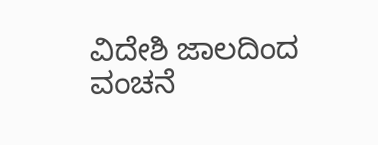ವಿದೇಶಿ ಜಾಲದಿಂದ ವಂಚನೆ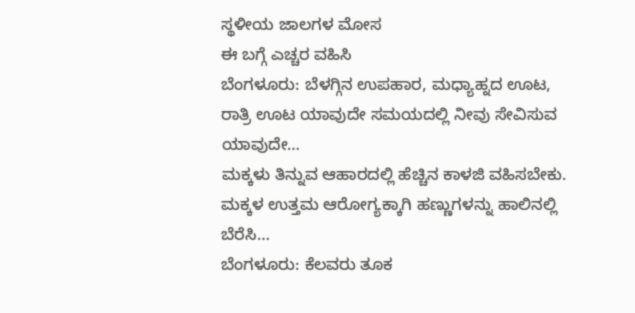ಸ್ಥಳೀಯ ಜಾಲಗಳ ಮೋಸ
ಈ ಬಗ್ಗೆ ಎಚ್ಚರ ವಹಿಸಿ
ಬೆಂಗಳೂರು: ಬೆಳಗ್ಗಿನ ಉಪಹಾರ, ಮಧ್ಯಾಹ್ನದ ಊಟ, ರಾತ್ರಿ ಊಟ ಯಾವುದೇ ಸಮಯದಲ್ಲಿ ನೀವು ಸೇವಿಸುವ ಯಾವುದೇ…
ಮಕ್ಕಳು ತಿನ್ನುವ ಆಹಾರದಲ್ಲಿ ಹೆಚ್ಚಿನ ಕಾಳಜಿ ವಹಿಸಬೇಕು. ಮಕ್ಕಳ ಉತ್ತಮ ಆರೋಗ್ಯಕ್ಕಾಗಿ ಹಣ್ಣುಗಳನ್ನು ಹಾಲಿನಲ್ಲಿ ಬೆರೆಸಿ…
ಬೆಂಗಳೂರು: ಕೆಲವರು ತೂಕ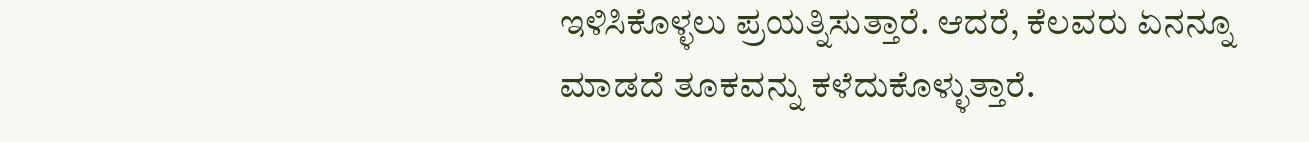ಇಳಿಸಿಕೊಳ್ಳಲು ಪ್ರಯತ್ನಿಸುತ್ತಾರೆ. ಆದರೆ, ಕೆಲವರು ಏನನ್ನೂ ಮಾಡದೆ ತೂಕವನ್ನು ಕಳೆದುಕೊಳ್ಳುತ್ತಾರೆ.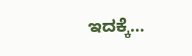ಇದಕ್ಕೆ…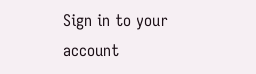Sign in to your account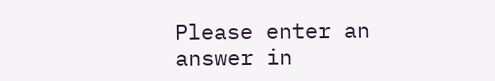Please enter an answer in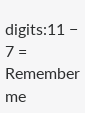digits:11 − 7 =
Remember me